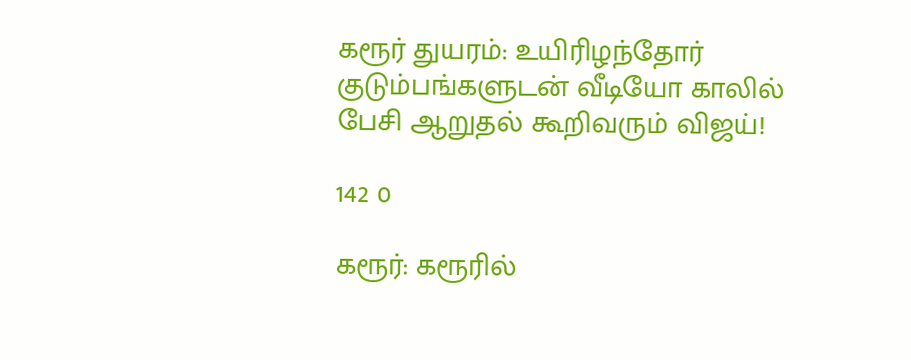கரூர் துயரம்: உயிரிழந்தோர் குடும்பங்களுடன் வீடியோ காலில் பேசி ஆறுதல் கூறிவரும் விஜய்!

142 0

கரூர்: கரூரில்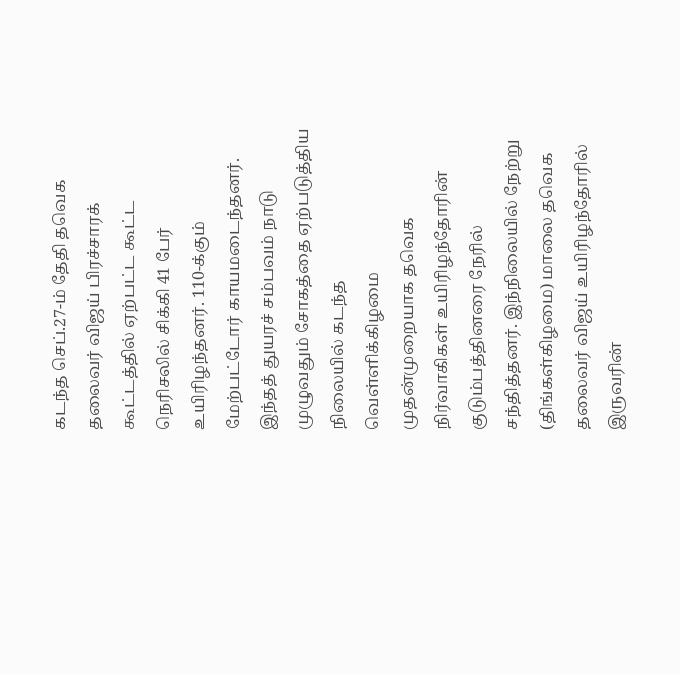கடந்த செப்.27-ம் தேதி தவெக தலைவர் விஜய் பிரச்சாரக் கூட்டத்தில் ஏற்பட்ட கூட்ட நெரிசலில் சிக்கி 41 பேர் உயிரிழந்தனர். 110-க்கும் மேற்பட்டோர் காயமடைந்தனர். இந்தத் துயரச் சம்பவம் நாடு முழுவதும் சோகத்தை ஏற்படுத்திய நிலையில் கடந்த வெள்ளிக்கிழமை முதன்முறையாக தவெக நிர்வாகிகள் உயிரிழந்தோரின் குடும்பத்தினரை நேரில் சந்தித்தனர். இந்நிலையில் நேற்று (திங்கள்கிழமை) மாலை தவெக தலைவர் விஜய் உயிரிழந்தோரில் இருவரின்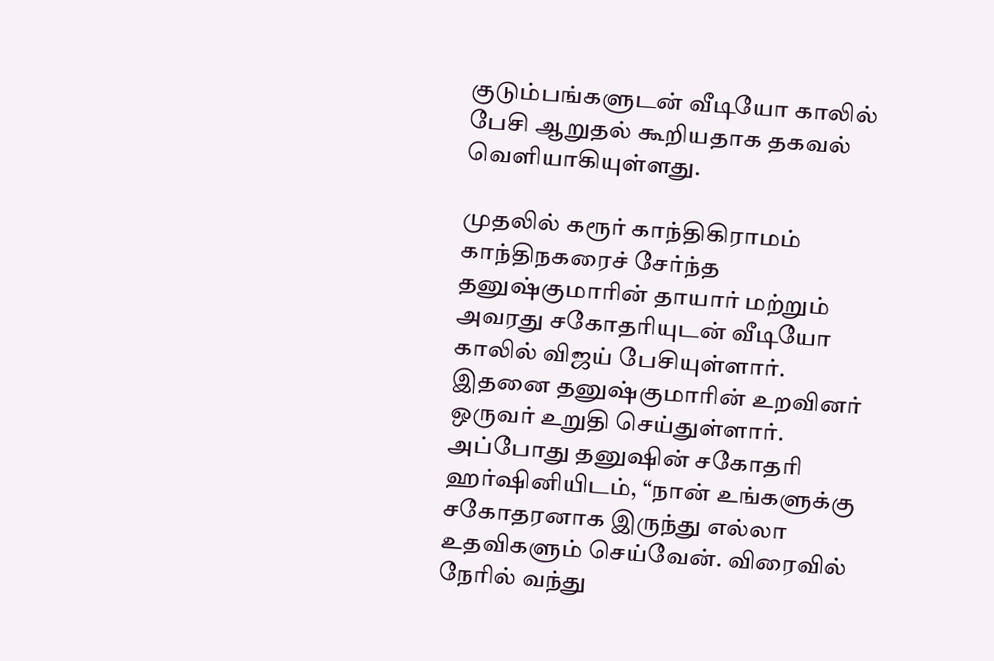குடும்பங்களுடன் வீடியோ காலில் பேசி ஆறுதல் கூறியதாக தகவல் வெளியாகியுள்ளது.

முதலில் கரூர் காந்திகிராமம் காந்திநகரைச் சேர்ந்த தனுஷ்குமாரின் தாயார் மற்றும் அவரது சகோதரியுடன் வீடியோ காலில் விஜய் பேசியுள்ளார். இதனை தனுஷ்குமாரின் உறவினர் ஒருவர் உறுதி செய்துள்ளார். அப்போது தனுஷின் சகோதரி ஹர்ஷினியிடம், “நான் உங்களுக்கு சகோதரனாக இருந்து எல்லா உதவிகளும் செய்வேன். விரைவில் நேரில் வந்து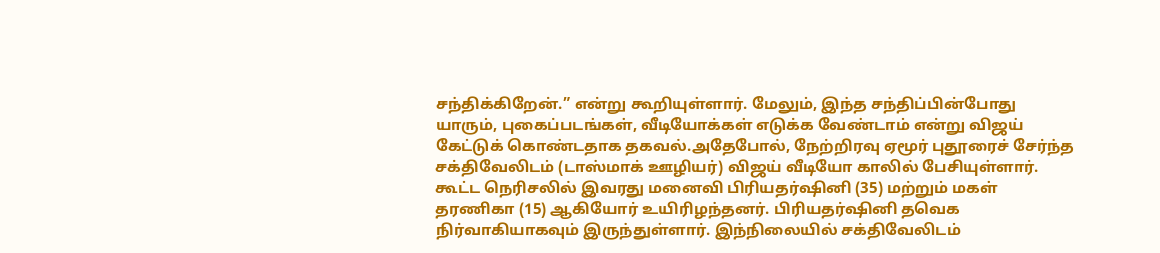சந்திக்கிறேன்.” என்று கூறியுள்ளார். மேலும், இந்த சந்திப்பின்போது யாரும், புகைப்படங்கள், வீடியோக்கள் எடுக்க வேண்டாம் என்று விஜய் கேட்டுக் கொண்டதாக தகவல்.அதேபோல், நேற்றிரவு ஏமூர் புதூரைச் சேர்ந்த சக்திவேலிடம் (டாஸ்மாக் ஊழியர்) விஜய் வீடியோ காலில் பேசியுள்ளார். கூட்ட நெரிசலில் இவரது மனைவி பிரியதர்ஷினி (35) மற்றும் மகள் தரணிகா (15) ஆகியோர் உயிரிழந்தனர். பிரியதர்ஷினி தவெக நிர்வாகியாகவும் இருந்துள்ளார். இந்நிலையில் சக்திவேலிடம்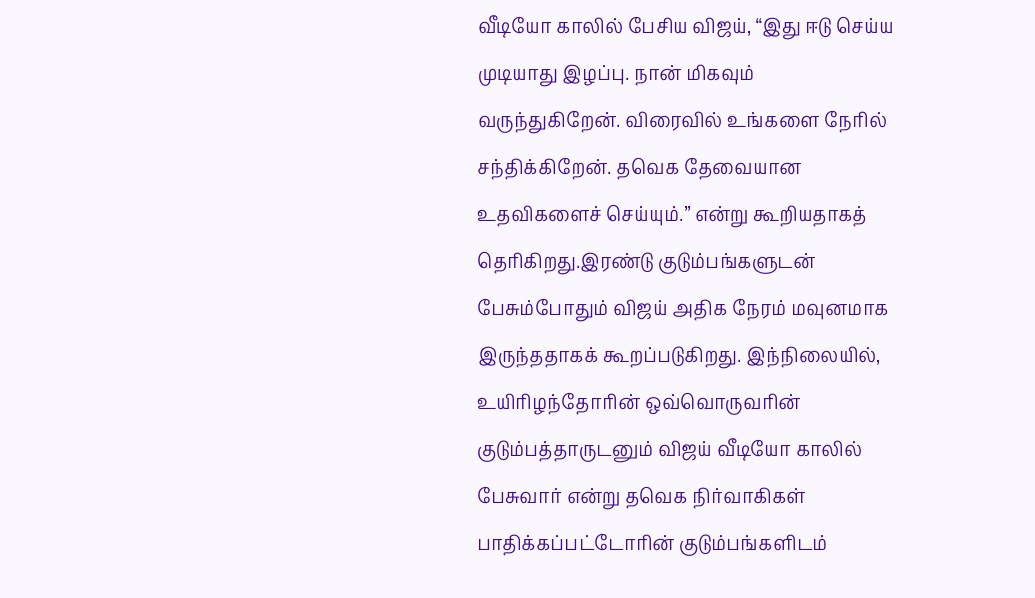வீடியோ காலில் பேசிய விஜய், “இது ஈடு செய்ய முடியாது இழப்பு. நான் மிகவும் வருந்துகிறேன். விரைவில் உங்களை நேரில் சந்திக்கிறேன். தவெக தேவையான உதவிகளைச் செய்யும்.” என்று கூறியதாகத் தெரிகிறது.இரண்டு குடும்பங்களுடன் பேசும்போதும் விஜய் அதிக நேரம் மவுனமாக இருந்ததாகக் கூறப்படுகிறது. இந்நிலையில், உயிரிழந்தோரின் ஒவ்வொருவரின் குடும்பத்தாருடனும் விஜய் வீடியோ காலில் பேசுவார் என்று தவெக நிர்வாகிகள் பாதிக்கப்பட்டோரின் குடும்பங்களிடம்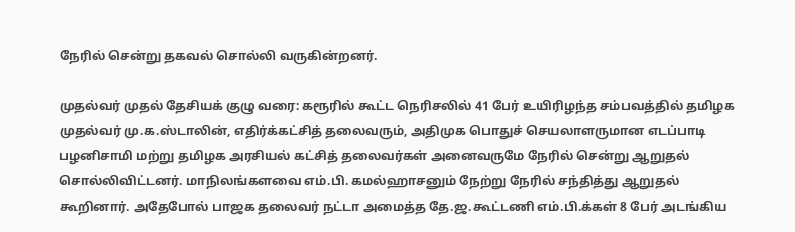நேரில் சென்று தகவல் சொல்லி வருகின்றனர்.

முதல்வர் முதல் தேசியக் குழு வரை: கரூரில் கூட்ட நெரிசலில் 41 பேர் உயிரிழந்த சம்பவத்தில் தமிழக முதல்வர் மு.க.ஸ்டாலின், எதிர்க்கட்சித் தலைவரும், அதிமுக பொதுச் செயலாளருமான எடப்பாடி பழனிசாமி மற்று தமிழக அரசியல் கட்சித் தலைவர்கள் அனைவருமே நேரில் சென்று ஆறுதல் சொல்லிவிட்டனர். மாநிலங்களவை எம்.பி. கமல்ஹாசனும் நேற்று நேரில் சந்தித்து ஆறுதல் கூறினார். அதேபோல் பாஜக தலைவர் நட்டா அமைத்த தே.ஜ.கூட்டணி எம்.பி.க்கள் 8 பேர் அடங்கிய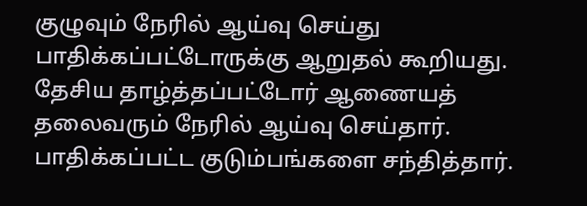குழுவும் நேரில் ஆய்வு செய்து பாதிக்கப்பட்டோருக்கு ஆறுதல் கூறியது. தேசிய தாழ்த்தப்பட்டோர் ஆணையத் தலைவரும் நேரில் ஆய்வு செய்தார். பாதிக்கப்பட்ட குடும்பங்களை சந்தித்தார்.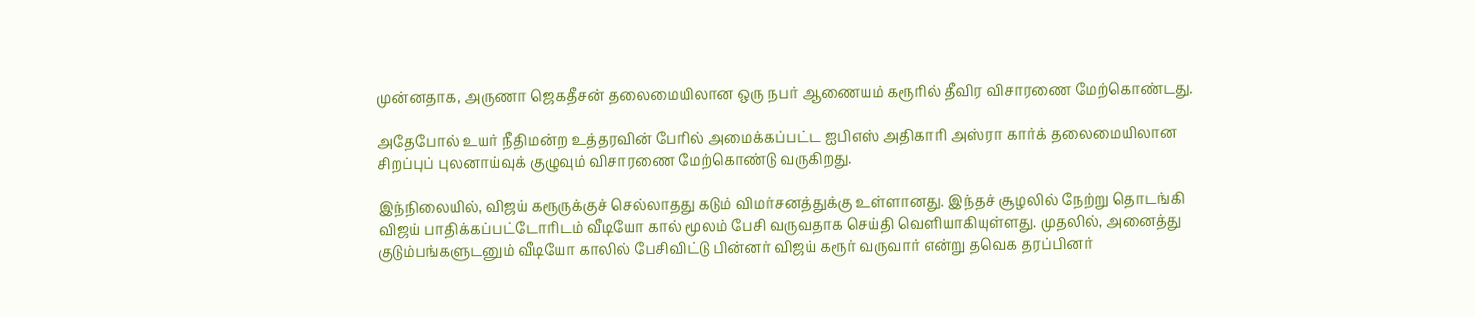முன்னதாக, அருணா ஜெகதீசன் தலைமையிலான ஒரு நபர் ஆணையம் கரூரில் தீவிர விசாரணை மேற்கொண்டது.

அதேபோல் உயர் நீதிமன்ற உத்தரவின் பேரில் அமைக்கப்பட்ட ஐபிஎஸ் அதிகாரி அஸ்ரா கார்க் தலைமையிலான சிறப்புப் புலனாய்வுக் குழுவும் விசாரணை மேற்கொண்டு வருகிறது.

இந்நிலையில், விஜய் கரூருக்குச் செல்லாதது கடும் விமர்சனத்துக்கு உள்ளானது. இந்தச் சூழலில் நேற்று தொடங்கி விஜய் பாதிக்கப்பட்டோரிடம் வீடியோ கால் மூலம் பேசி வருவதாக செய்தி வெளியாகியுள்ளது. முதலில், அனைத்து குடும்பங்களுடனும் வீடியோ காலில் பேசிவிட்டு பின்னர் விஜய் கரூர் வருவார் என்று தவெக தரப்பினர்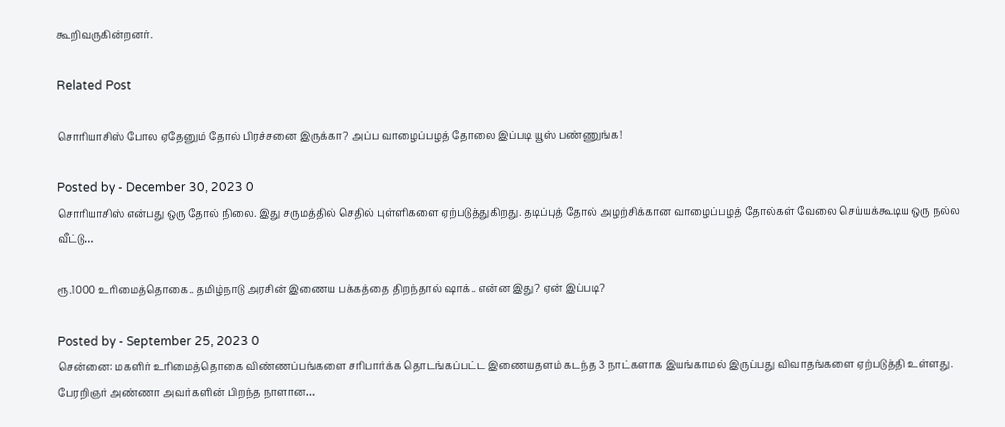கூறிவருகின்றனர்.

Related Post

சொரியாசிஸ் போல ஏதேனும் தோல் பிரச்சனை இருக்கா? அப்ப வாழைப்பழத் தோலை இப்படி யூஸ் பண்ணுங்க!

Posted by - December 30, 2023 0
சொரியாசிஸ் என்பது ஒரு தோல் நிலை. இது சருமத்தில் செதில் புள்ளிகளை ஏற்படுத்துகிறது. தடிப்புத் தோல் அழற்சிக்கான வாழைப்பழத் தோல்கள் வேலை செய்யக்கூடிய ஒரு நல்ல வீட்டு…

ரூ.1000 உரிமைத்தொகை.. தமிழ்நாடு அரசின் இணைய பக்கத்தை திறந்தால் ஷாக்.. என்ன இது? ஏன் இப்படி?

Posted by - September 25, 2023 0
சென்னை: மகளிர் உரிமைத்தொகை விண்ணப்பங்களை சரிபார்க்க தொடங்கப்பட்ட இணையதளம் கடந்த 3 நாட்களாக இயங்காமல் இருப்பது விவாதங்களை ஏற்படுத்தி உள்ளது. பேரறிஞர் அண்ணா அவர்களின் பிறந்த நாளான…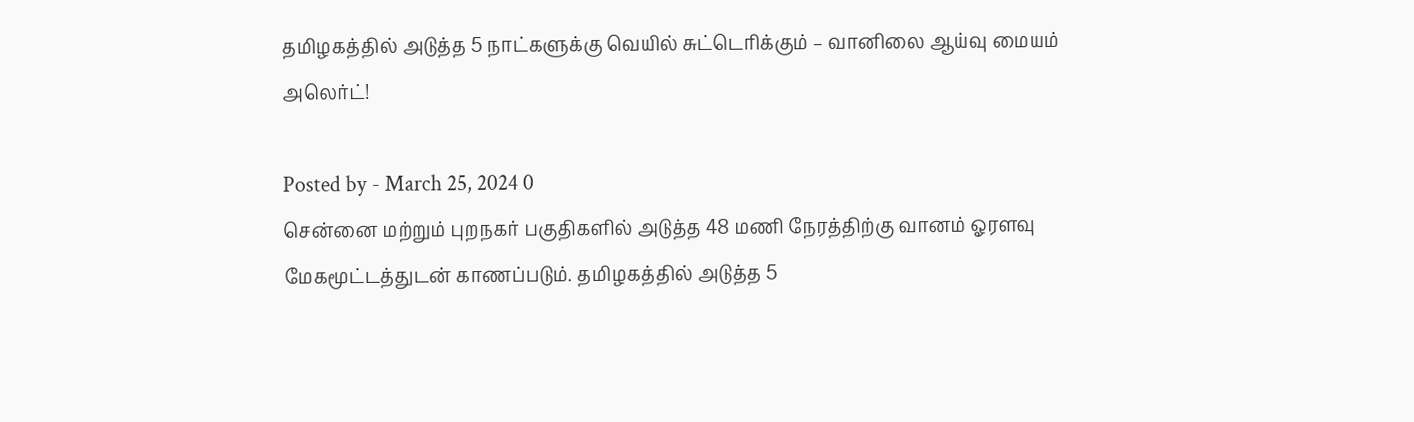தமிழகத்தில் அடுத்த 5 நாட்களுக்கு வெயில் சுட்டெரிக்கும் – வானிலை ஆய்வு மையம் அலெர்ட்!

Posted by - March 25, 2024 0
சென்னை மற்றும் புறநகர் பகுதிகளில் அடுத்த 48 மணி நேரத்திற்கு வானம் ஓரளவு மேகமூட்டத்துடன் காணப்படும். தமிழகத்தில் அடுத்த 5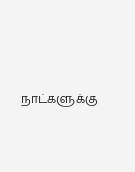நாட்களுக்கு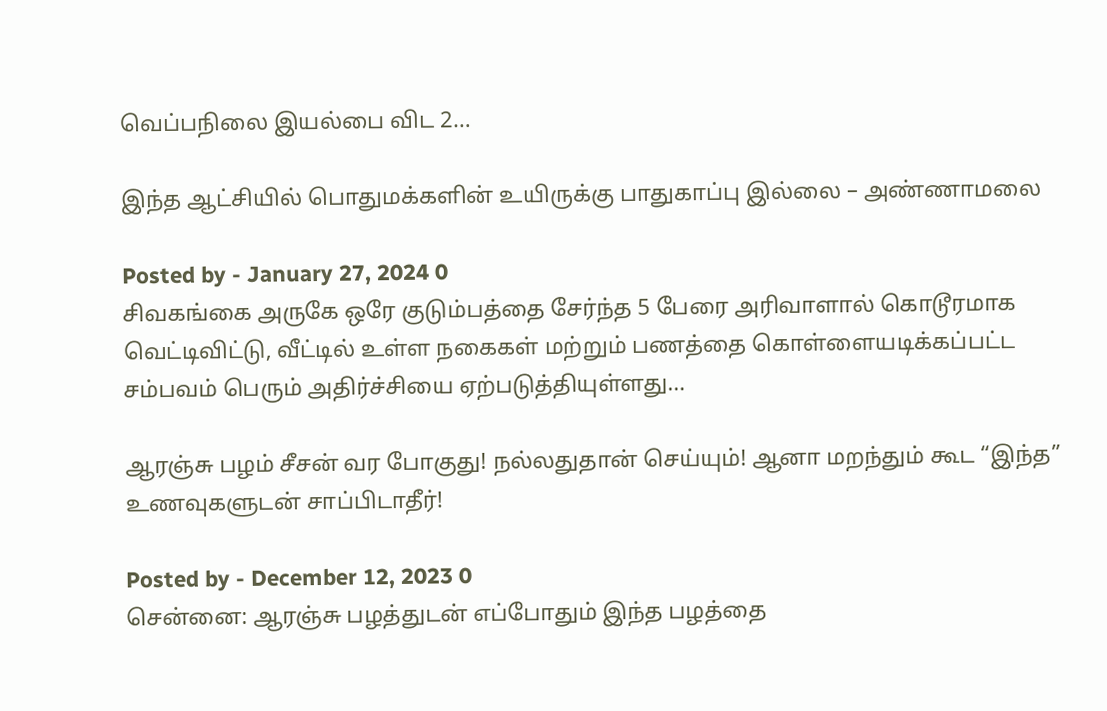வெப்பநிலை இயல்பை விட 2…

இந்த ஆட்சியில் பொதுமக்களின் உயிருக்கு பாதுகாப்பு இல்லை – அண்ணாமலை

Posted by - January 27, 2024 0
சிவகங்கை அருகே ஒரே குடும்பத்தை சேர்ந்த 5 பேரை அரிவாளால் கொடூரமாக வெட்டிவிட்டு, வீட்டில் உள்ள நகைகள் மற்றும் பணத்தை கொள்ளையடிக்கப்பட்ட சம்பவம் பெரும் அதிர்ச்சியை ஏற்படுத்தியுள்ளது…

ஆரஞ்சு பழம் சீசன் வர போகுது! நல்லதுதான் செய்யும்! ஆனா மறந்தும் கூட “இந்த” உணவுகளுடன் சாப்பிடாதீர்!

Posted by - December 12, 2023 0
சென்னை: ஆரஞ்சு பழத்துடன் எப்போதும் இந்த பழத்தை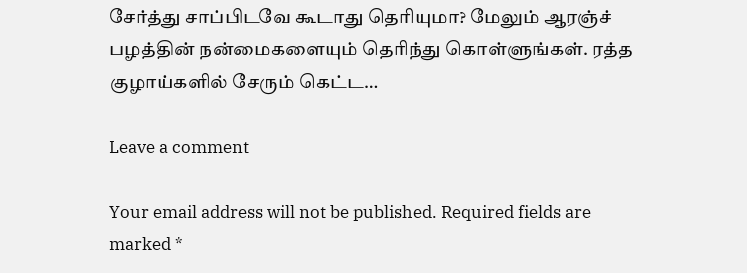சேர்த்து சாப்பிடவே கூடாது தெரியுமா? மேலும் ஆரஞ்ச் பழத்தின் நன்மைகளையும் தெரிந்து கொள்ளுங்கள். ரத்த குழாய்களில் சேரும் கெட்ட…

Leave a comment

Your email address will not be published. Required fields are marked *